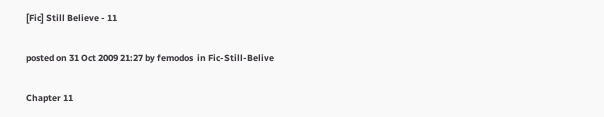[Fic] Still Believe - 11

posted on 31 Oct 2009 21:27 by femodos  in Fic-Still-Belive

Chapter 11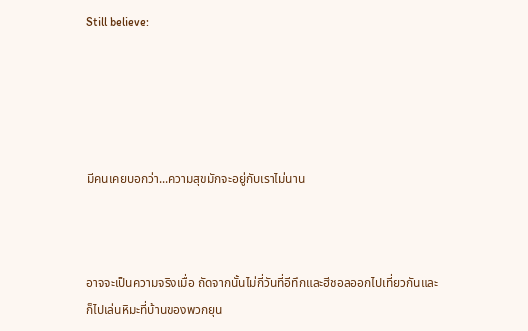Still believe:





มีคนเคยบอกว่า...ความสุขมักจะอยู่กับเราไม่นาน



อาจจะเป็นความจริงเมื่อ ถัดจากนั้นไม่กี่วันที่อีทึกและฮีชอลออกไปเที่ยวกันและก็ไปเล่นหิมะที่บ้านของพวกยุน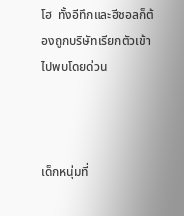โฮ  ทั้งอีทึกและฮีชอลก็ต้องถูกบริษัทเรียกตัวเข้าไปพบโดยด่วน



เด็กหนุ่มที่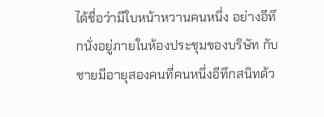ได้ชื่อว่ามีใบหน้าหวานคนหนึ่ง อย่างอีทึกนั่งอยู่ภายในห้องประชุมของบริษัท กับชายมีอายุสองคนที่คนหนึ่งอีทึกสนิทด้ว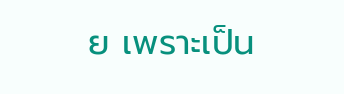ย เพราะเป็น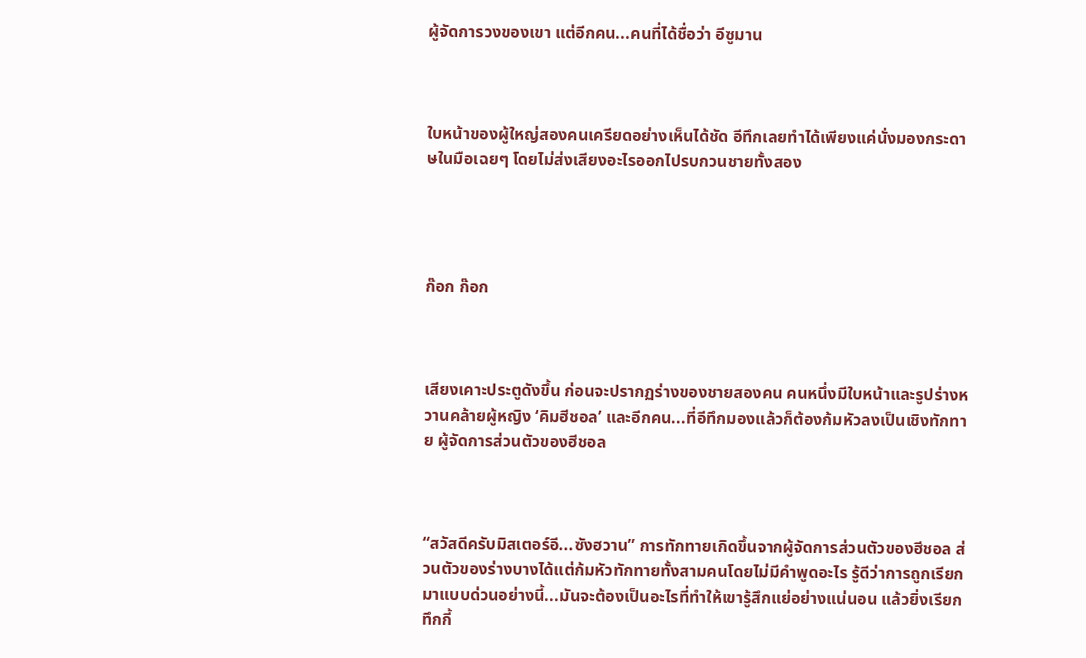ผู้จัดการวงของเขา แต่อีกคน...คนที่ได้ชื่อว่า อีซูมาน



ใบหน้าของผู้ใหญ่สองคนเครียดอย่างเห็นได้ชัด อีทึกเลยทำได้เพียงแค่นั่งมองกระดาษในมือเฉยๆ โดยไม่ส่งเสียงอะไรออกไปรบกวนชายทั้งสอง




ก๊อก ก๊อก



เสียงเคาะประตูดังขึ้น ก่อนจะปรากฏร่างของชายสองคน คนหนึ่งมีใบหน้าและรูปร่างหวานคล้ายผู้หญิง ‘คิมฮีชอล’ และอีกคน...ที่อีทึกมองแล้วก็ต้องก้มหัวลงเป็นเชิงทักทาย ผู้จัดการส่วนตัวของฮีชอล



“สวัสดีครับมิสเตอร์อี...ซังฮวาน” การทักทายเกิดขึ้นจากผู้จัดการส่วนตัวของฮีชอล ส่วนตัวของร่างบางได้แต่ก้มหัวทักทายทั้งสามคนโดยไม่มีคำพูดอะไร รู้ดีว่าการถูกเรียกมาแบบด่วนอย่างนี้...มันจะต้องเป็นอะไรที่ทำให้เขารู้สึกแย่อย่างแน่นอน แล้วยิ่งเรียกทึกกี้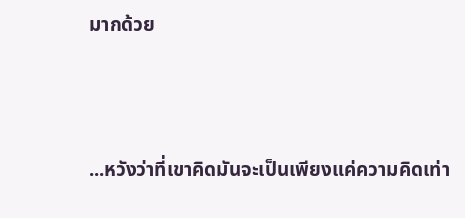มากด้วย



...หวังว่าที่เขาคิดมันจะเป็นเพียงแค่ความคิดเท่า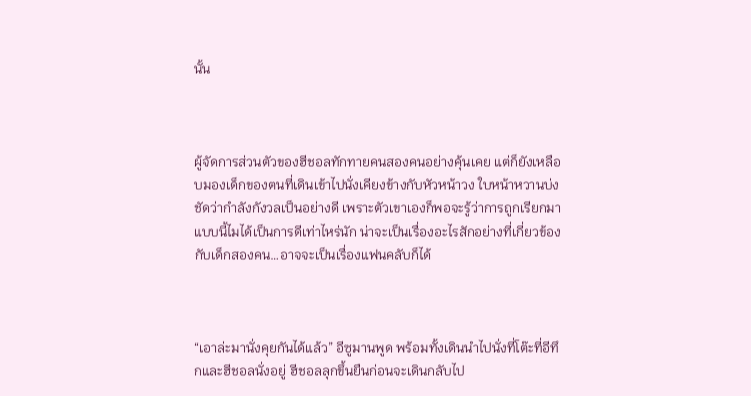นั้น



ผู้จัดการส่วนตัวของฮีชอลทักทายคนสองคนอย่างคุ้นเคย แต่ก็ยังเหลือบมองเด็กของตนที่เดินเข้าไปนั่งเคียงข้างกับหัวหน้าวง ใบหน้าหวานบ่งชัดว่ากำลังกังวลเป็นอย่างดี เพราะตัวเขาเองก็พอจะรู้ว่าการถูกเรียกมาแบบนี้ไมได้เป็นการดีเท่าไหร่นัก น่าจะเป็นเรื่องอะไรสักอย่างที่เกี่ยวข้องกับเด็กสองคน…อาจจะเป็นเรื่องแฟนคลับก็ได้



“เอาล่ะมานั่งคุยกันได้แล้ว” อีซูมานพูด พร้อมทั้งเดินนำไปนั่งที่โต๊ะที่อีทึกและฮีชอลนั่งอยู่ ฮีชอลลุกขึ้นยืนก่อนจะเดินกลับไป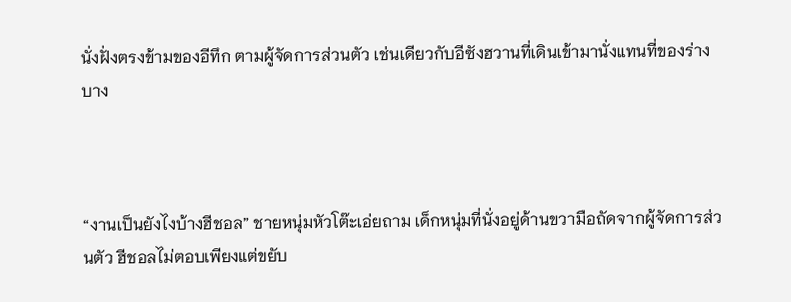นั่งฝั่งตรงข้ามของอีทึก ตามผู้จัดการส่วนตัว เช่นเดียวกับอีซังฮวานที่เดินเข้ามานั่งแทนที่ของร่างบาง



“งานเป็นยังไงบ้างฮีชอล” ชายหนุ่มหัวโต๊ะเอ่ยถาม เด็กหนุ่มที่นั่งอยู่ด้านขวามือถัดจากผู้จัดการส่วนตัว ฮีชอลไม่ตอบเพียงแต่ขยับ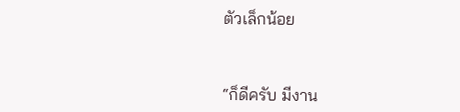ตัวเล็กน้อย



“ก็ดีครับ มีงาน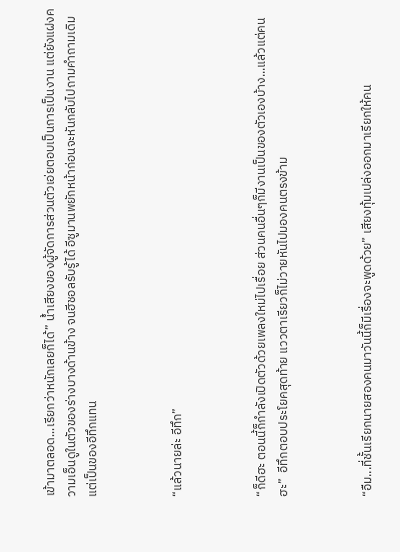เข้ามาตลอด...เรียกว่าหนักเลยก็ได้” น้ำเสียงของผู้จัดการส่วนตัวเอ่ยตอบเป็นการเป็นงาน แต่ยังแฝงความเอ็นดูในตัวของร่างบางด้านข้าง จนฮีชอลรับรู้ได้ อีซูมานพยักหน้าก่อนจะหันกลับไปถามคำถามเดิมแต่เป็นของอีทึกแทน



“แล้วนายล่ะ อีทึก”



“ก็ดีฮะ ตอนนี้ก็กำลังเปิดตัวด้วยเพลงใหม่ไปเรื่อย ส่วนคนอื่นๆก็มีงานเป็นของตัวเองบ้าง...แล้วแต่คนฮะ”  อีทึกตอบประโยคสุดท้าย แววตาเรียวก็ไม่วายหันไปมองคนตรงข้าม



“อืม...ที่ชั้นเรียกนายสองคนมาวันนี้ก็มีเรื่องจะพูดด้วย” เสียงทุ้มเปล่งออกมาเรียกให้คน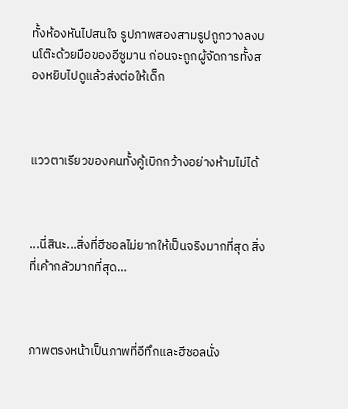ทั้งห้องหันไปสนใจ รูปภาพสองสามรูปถูกวางลงบนโต๊ะด้วยมือของอีซูมาน ก่อนจะถูกผู้จัดการทั้งสองหยิบไปดูแล้วส่งต่อให้เด็ก



แววตาเรียวของคนทั้งคู้เบิกกว้างอย่างห้ามไม่ได้



...นี่สินะ...สิ่งที่ฮีชอลไม่ยากให้เป็นจริงมากที่สุด สิ่งที่เค้ากลัวมากที่สุด…



ภาพตรงหน้าเป็นภาพที่อีทึกและฮีชอลนั่ง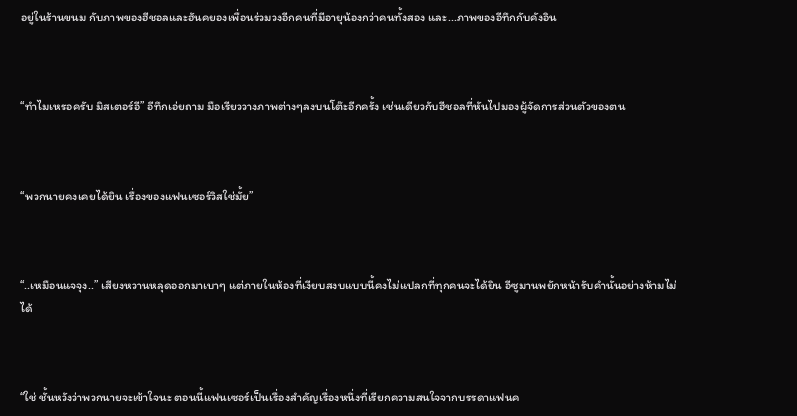อยู่ในร้านขนม กับภาพของฮีชอลและฮันคยองเพื่อนร่วมวงอีกคนที่มีอายุน้องกว่าคนทั้งสอง และ...ภาพของอีทึกกับคังอิน



“ทำไมเหรอครับ มิสเตอร์อี” อีทึกเอ่ยถาม มือเรียววางภาพต่างๆลงบนโต๊ะอีกครั้ง เช่นเดียวกับฮีชอลที่หันไปมองผู้จัดการส่วนตัวของตน



“พวกนายคงเคยได้ยิน เรื่องของแฟนเซอร์วิสใช่มั้ย”



“..เหมือนแจจุง..” เสียงหวานหลุดออกมาเบาๆ แต่ภายในห้องที่เงียบสงบแบบนี้คงไม่แปลกที่ทุกคนจะได้ยิน อีซูมานพยักหน้ารับคำนั้นอย่างห้ามไม่ได้



“ใช่ ชั้นหวังว่าพวกนายจะเข้าใจนะ ตอนนี้แฟนเซอร์เป็นเรื่องสำคัญเรื่องหนึ่งที่เรียกความสนใจจากบรรดาแฟนค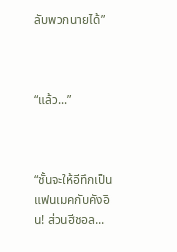ลับพวกนายได้”



“แล้ว...”



“ชั้นจะให้อีทึกเป็นแฟนเมคกับคังอิน! ส่วนฮีชอล...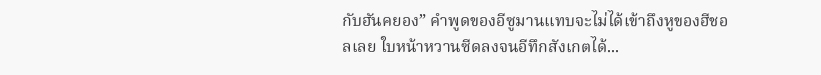กับฮันคยอง” คำพูดของอีซูมานแทบจะไม่ได้เข้าถึงหูของฮีชอลเลย ใบหน้าหวานซีดลงจนอีทึกสังเกตได้...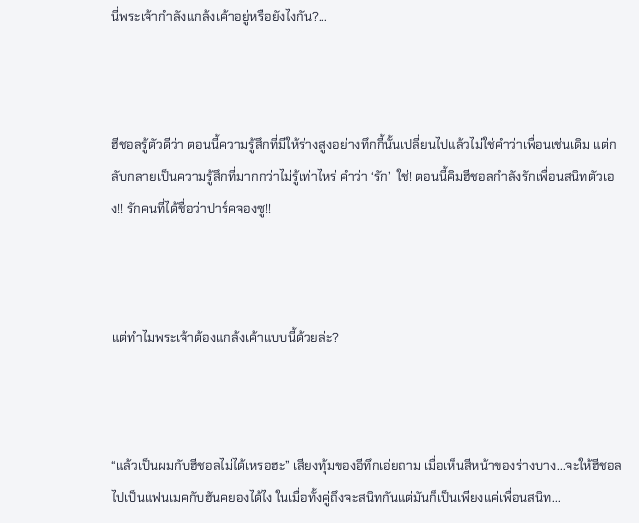นี่พระเจ้ากำลังแกล้งเค้าอยู่หรือยังไงกัน?...



ฮีชอลรู้ตัวดีว่า ตอนนี้ความรู้สึกที่มีให้ร่างสูงอย่างทึกกี้นั้นเปลี่ยนไปแล้วไม่ใช่คำว่าเพื่อนเช่นเดิม แต่กลับกลายเป็นความรู้สึกที่มากกว่าไม่รู้เท่าไหร่ คำว่า ‘รัก’  ใช่! ตอนนี้คิมฮีชอลกำลังรักเพื่อนสนิทตัวเอง!! รักคนที่ได้ชื่อว่าปาร์คจองซู!!



แต่ทำไมพระเจ้าต้องแกล้งเค้าแบบนี้ด้วยล่ะ?



“แล้วเป็นผมกับฮีชอลไม่ได้เหรอฮะ” เสียงทุ้มของอีทึกเอ่ยถาม เมื่อเห็นสีหน้าของร่างบาง...จะให้ฮีชอลไปเป็นแฟนเมคกับฮันคยองได้ไง ในเมื่อทั้งคู่ถึงจะสนิทกันแต่มันก็เป็นเพียงแค่เพื่อนสนิท...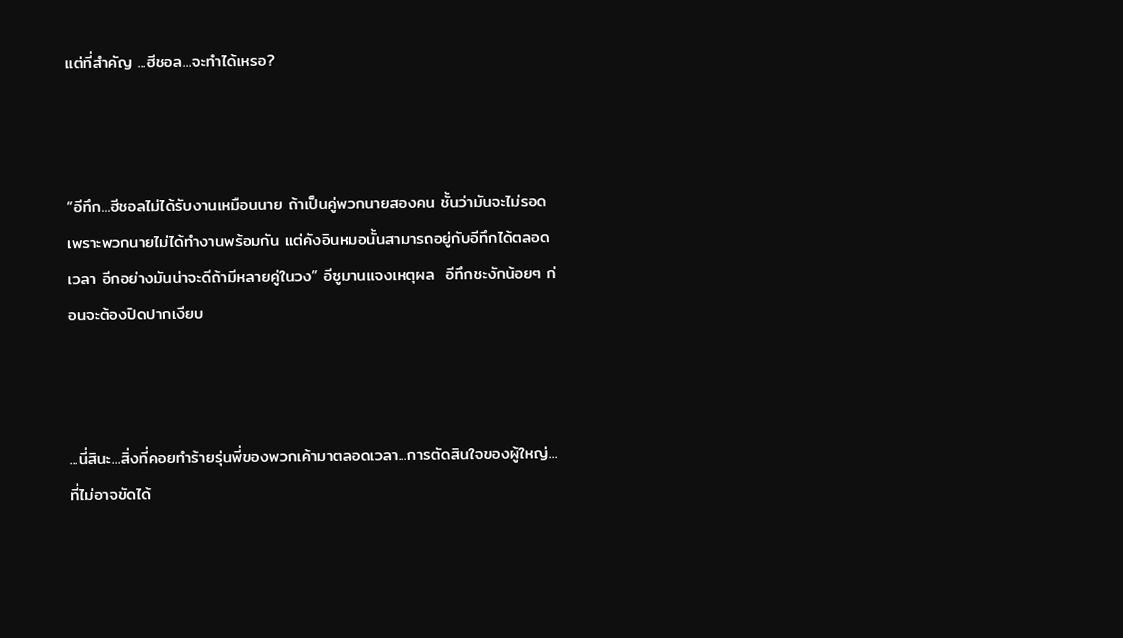แต่ที่สำคัญ ...ฮีชอล...จะทำได้เหรอ?



“อีทึก...ฮีชอลไม่ได้รับงานเหมือนนาย ถ้าเป็นคู่พวกนายสองคน ชั้นว่ามันจะไม่รอด เพราะพวกนายไม่ได้ทำงานพร้อมกัน แต่คังอินหมอนั้นสามารถอยู่กับอีทึกได้ตลอดเวลา อีกอย่างมันน่าจะดีถ้ามีหลายคู่ในวง” อีซูมานแจงเหตุผล  อีทึกชะงักน้อยๆ ก่อนจะต้องปิดปากเงียบ



...นี่สินะ...สิ่งที่คอยทำร้ายรุ่นพี่ของพวกเค้ามาตลอดเวลา...การตัดสินใจของผู้ใหญ่...ที่ไม่อาจขัดได้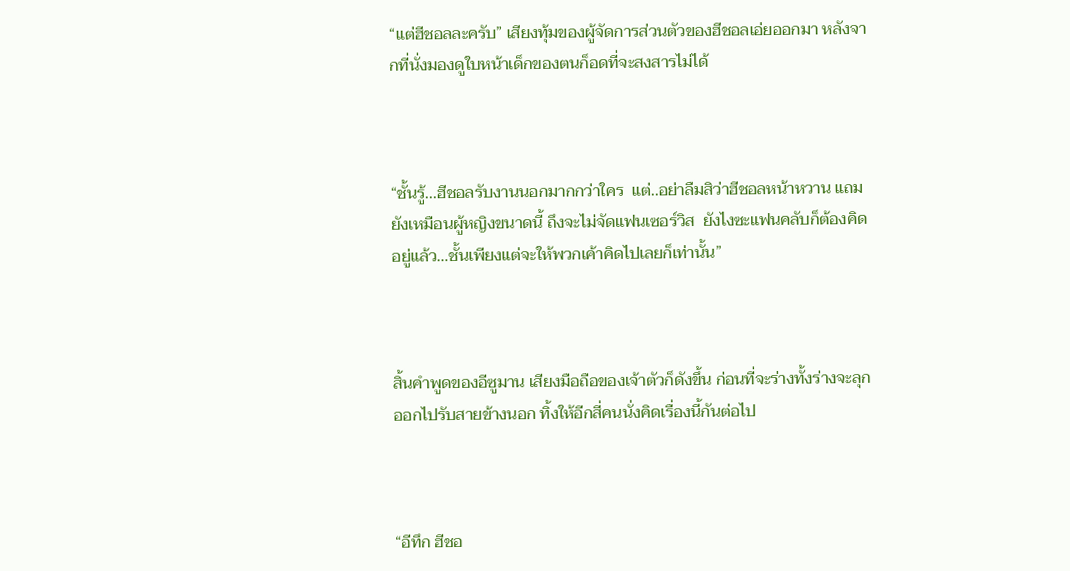“แต่ฮีชอลละครับ” เสียงทุ้มของผู้จัดการส่วนตัวของฮีชอลเอ่ยออกมา หลังจากที่นั่งมองดูใบหน้าเด็กของตนก็อดที่จะสงสารไม่ได้



“ชั้นรู้...ฮีชอลรับงานนอกมากกว่าใคร  แต่..อย่าลืมสิว่าฮีชอลหน้าหวาน แถมยังเหมือนผู้หญิงขนาดนี้ ถึงจะไม่จัดแฟนเซอร์วิส  ยังไงซะแฟนคลับก็ต้องคิดอยู่แล้ว…ชั้นเพียงแต่จะให้พวกเค้าคิดไปเลยก็เท่านั้น”



สิ้นคำพูดของอีซูมาน เสียงมือถือของเจ้าตัวก็ดังขึ้น ก่อนที่จะร่างทั้งร่างจะลุกออกไปรับสายข้างนอก ทิ้งให้อีกสี่คนนั่งคิดเรื่องนี้กันต่อไป



“อีทึก ฮีชอ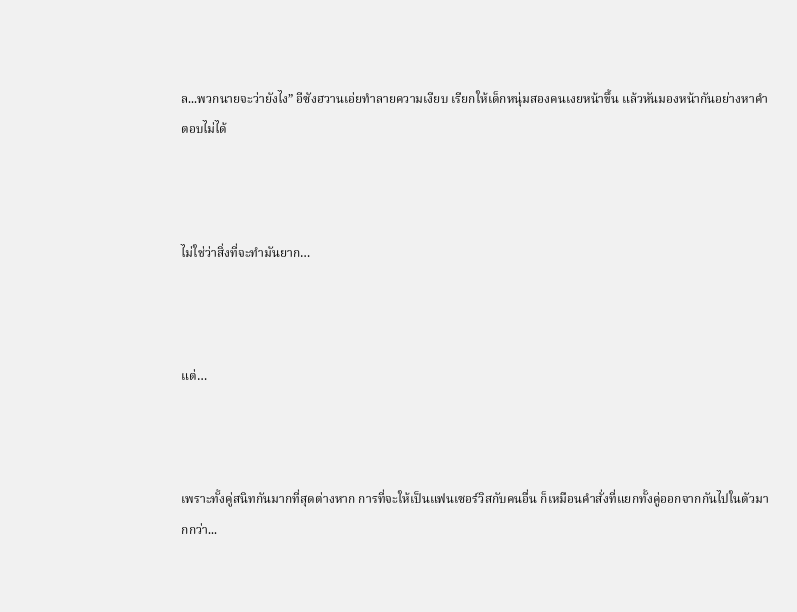ล...พวกนายจะว่ายังไง” อีซังฮวานเอ่ยทำลายความเงียบ เรียกให้เด็กหนุ่มสองคนเงยหน้าขึ้น แล้วหันมองหน้ากันอย่างหาคำตอบไม่ได้



ไม่ใช่ว่าสิ่งที่จะทำมันยาก…



แต่…



เพราะทั้งคู่สนิทกันมากที่สุดต่างหาก การที่จะให้เป็นแฟนเซอร์วิสกับคนอื่น ก็เหมือนคำสั่งที่แยกทั้งคู่ออกจากกันไปในตัวมากกว่า...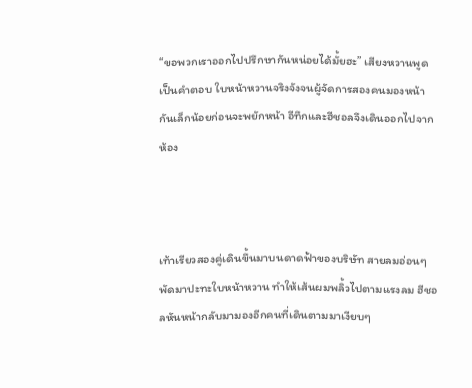“ขอพวกเราออกไปปรึกษากันหน่อยได้มั้ยฮะ” เสียงหวานพูดเป็นคำตอบ ใบหน้าหวานจริงจังจนผู้จัดการสองคนมองหน้ากันเล็กน้อยก่อนจะพยักหน้า อีทึกและฮีชอลจึงเดินออกไปจากห้อง



เท้าเรียวสองคู่เดินขึ้นมาบนดาดฟ้าของบริษัท สายลมอ่อนๆพัดมาปะทะใบหน้าหวาน ทำให้เส้นผมพลิ้วไปตามแรงลม ฮีชอลหันหน้ากลับมามองอีกคนที่เดินตามมาเงียบๆ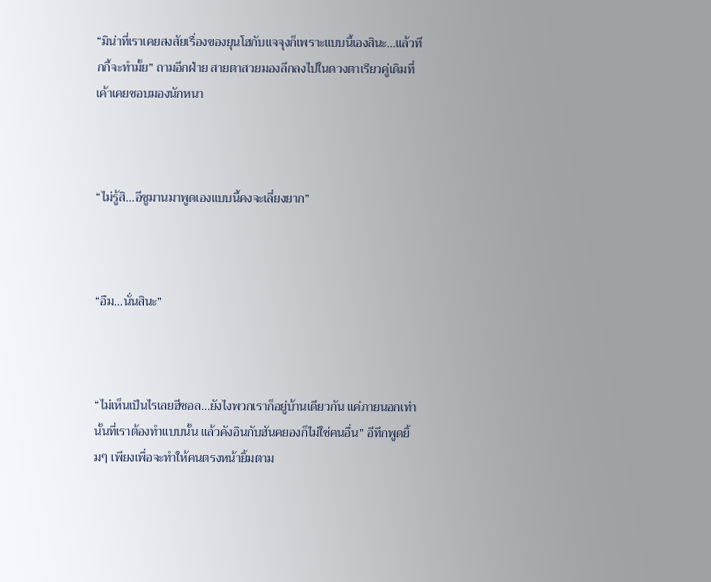“มิน่าที่เราเคยสงสัยเรื่องของยุนโฮกับแจจุงก็เพราะแบบนี้เองสินะ...แล้วทึกกี้จะทำมั้ย” ถามอีกฝ่าย สายตาสวยมองลึกลงไปในดวงตาเรียวคู่เดิมที่เค้าเคยชอบมองนักหนา



“ไม่รู้สิ...อีซูมานมาพูดเองแบบนี้คงจะเลี่ยงยาก”



“อืม...นั่นสินะ”



“ไม่เห็นเป็นไรเลยฮีชอล...ยังไงพวกเราก็อยู่บ้านเดียวกัน แค่ภายนอกเท่านั้นที่เราต้องทำแบบนั้น แล้วคังอินกับฮันคยองก็ไม่ใช่คนอื่น” อีทึกพูดยิ้มๆ เพียงเพื่อจะทำให้คนตรงหน้ายิ้มตาม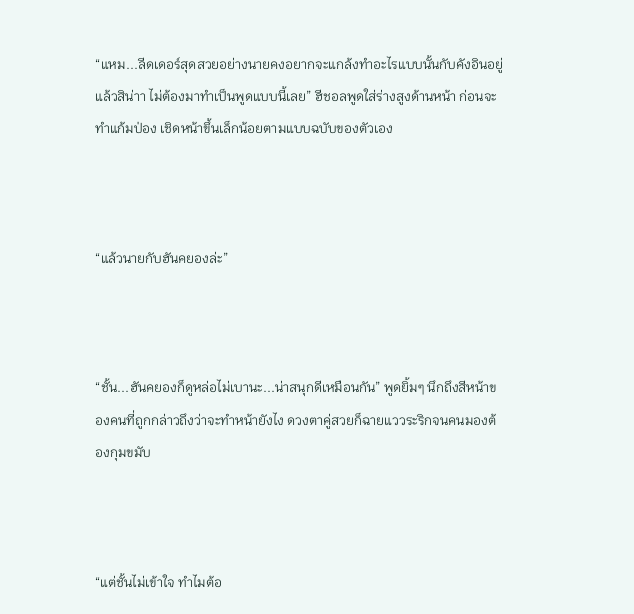“แหม...ลีดเดอร์สุดสวยอย่างนายคงอยากจะแกล้งทำอะไรแบบนั้นกับคังอินอยู่แล้วสิน่าา ไม่ต้องมาทำเป็นพูดแบบนี้เลย” ฮีชอลพูดใส่ร่างสูงด้านหน้า ก่อนจะทำแก้มป่อง เชิดหน้าขึ้นเล็กน้อยตามแบบฉบับของตัวเอง



“แล้วนายกับฮันคยองล่ะ”



“ชั้น...ฮันคยองก็ดูหล่อไม่เบานะ...น่าสนุกดีเหมือนกัน” พูดยิ้มๆ นึกถึงสีหน้าของคนที่ถูกกล่าวถึงว่าจะทำหน้ายังไง ดวงตาคู่สวยก็ฉายแววระริกจนคนมองต้องกุมขมับ



“แต่ชั้นไม่เข้าใจ ทำไมต้อ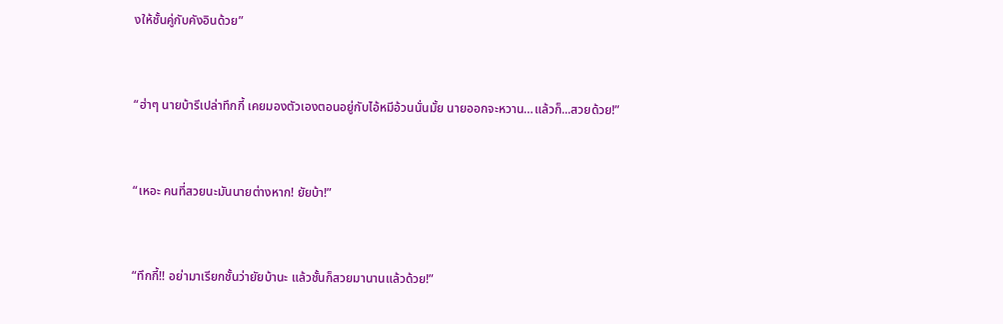งให้ชั้นคู่กับคังอินด้วย”



“ฮ่าๆ นายบ้ารึเปล่าทึกกี้ เคยมองตัวเองตอนอยู่กับไอ้หมีอ้วนนั่นมั้ย นายออกจะหวาน…แล้วก็...สวยด้วย!”



“เหอะ คนที่สวยนะมันนายต่างหาก! ยัยบ้า!”



“ทึกกี้!! อย่ามาเรียกชั้นว่ายัยบ้านะ แล้วชั้นก็สวยมานานแล้วด้วย!”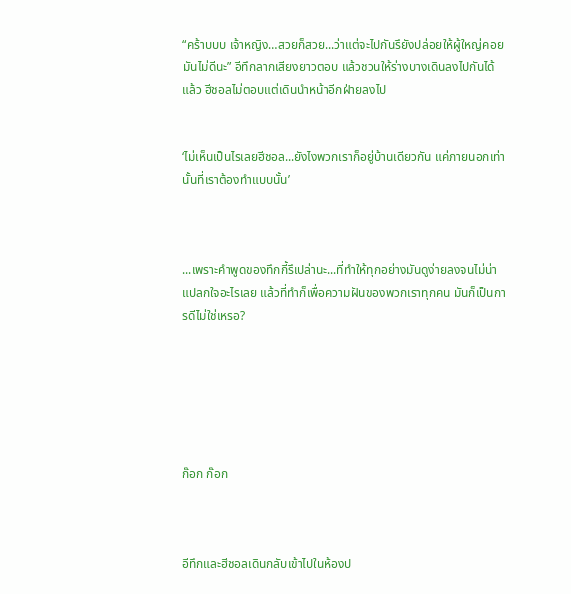“คร้าบบบ เจ้าหญิง…สวยก็สวย...ว่าแต่จะไปกันรึยังปล่อยให้ผู้ใหญ่คอยมันไม่ดีนะ” อีทึกลากเสียงยาวตอบ แล้วชวนให้ร่างบางเดินลงไปกันได้แล้ว ฮีชอลไม่ตอบแต่เดินนำหน้าอีกฝ่ายลงไป


‘ไม่เห็นเป็นไรเลยฮีชอล...ยังไงพวกเราก็อยู่บ้านเดียวกัน แค่ภายนอกเท่านั้นที่เราต้องทำแบบนั้น’



...เพราะคำพูดของทึกกี้รึเปล่านะ...ที่ทำให้ทุกอย่างมันดูง่ายลงจนไม่น่าแปลกใจอะไรเลย แล้วที่ทำก็เพื่อความฝันของพวกเราทุกคน มันก็เป็นการดีไม่ใช่เหรอ?






ก๊อก ก๊อก



อีทึกและฮีชอลเดินกลับเข้าไปในห้องป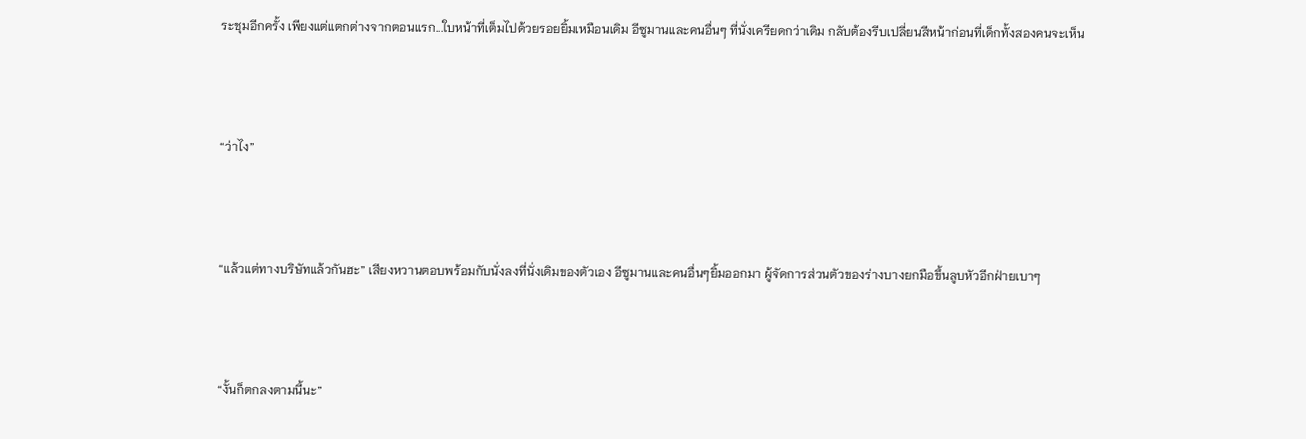ระชุมอีกครั้ง เพียงแต่แตกต่างจากตอนแรก...ใบหน้าที่เต็มไปด้วยรอยยิ้มเหมือนเดิม อีซูมานและคนอื่นๆ ที่นั่งเครียดกว่าเดิม กลับต้องรีบเปลี่ยนสีหน้าก่อนที่เด็กทั้งสองคนจะเห็น



“ว่าไง”



“แล้วแต่ทางบริษัทแล้วกันฮะ” เสียงหวานตอบพร้อมกับนั่งลงที่นั่งเดิมของตัวเอง อีซูมานและคนอื่นๆยิ้มออกมา ผู้จัดการส่วนตัวของร่างบางยกมือขึ้นลูบหัวอีกฝ่ายเบาๆ



“งั้นก็ตกลงตามนี้นะ”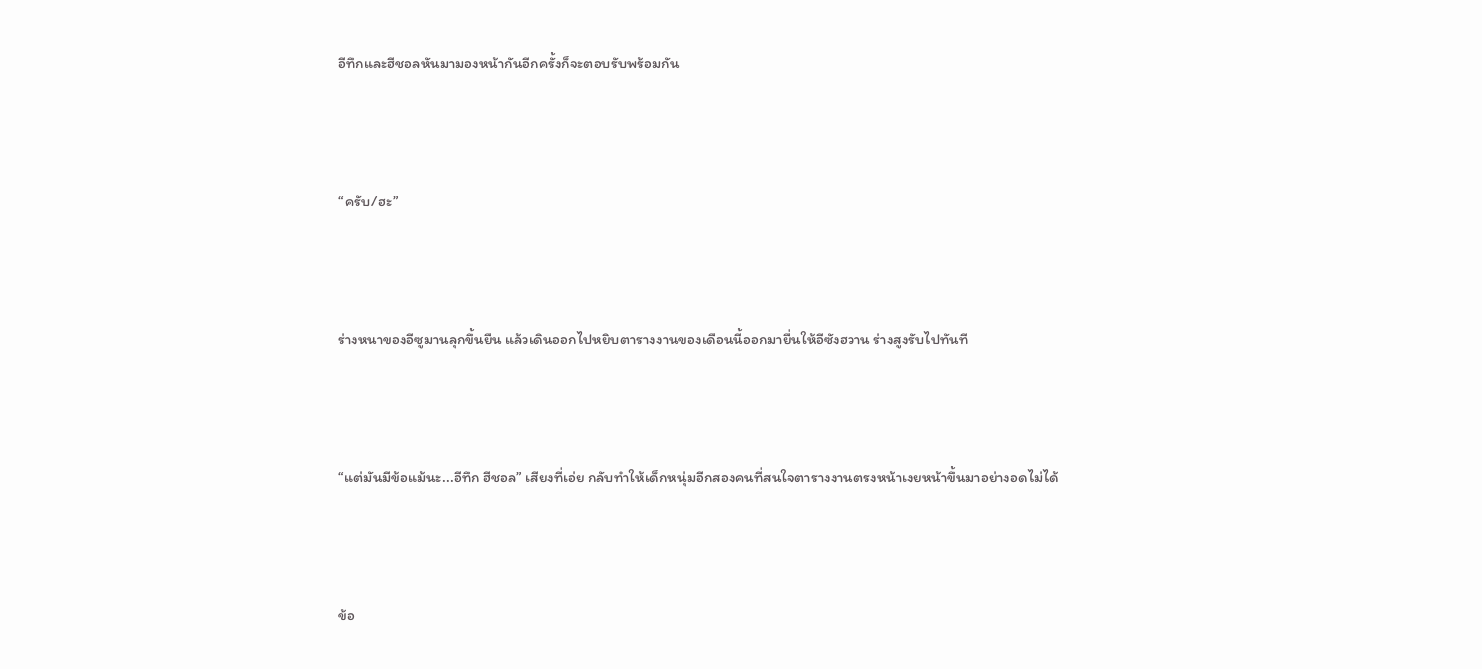อีทึกและฮีชอลหันมามองหน้ากันอีกครั้งก็จะตอบรับพร้อมกัน



“ครับ/ฮะ”



ร่างหนาของอีซูมานลุกขึ้นยืน แล้วเดินออกไปหยิบตารางงานของเดือนนี้ออกมายื่นให้อีซังฮวาน ร่างสูงรับไปทันที



“แต่มันมีข้อแม้นะ...อีทึก ฮีชอล” เสียงที่เอ่ย กลับทำให้เด็กหนุ่มอีกสองคนที่สนใจตารางงานตรงหน้าเงยหน้าขึ้นมาอย่างอดไม่ได้



ข้อ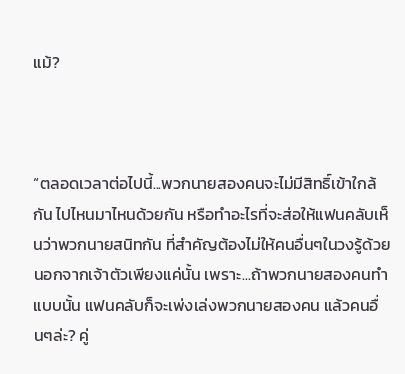แม้?



“ตลอดเวลาต่อไปนี้...พวกนายสองคนจะไม่มีสิทธิ์เข้าใกล้กัน ไปไหนมาไหนด้วยกัน หรือทำอะไรที่จะส่อให้แฟนคลับเห็นว่าพวกนายสนิทกัน ที่สำคัญต้องไม่ให้คนอื่นๆในวงรู้ด้วยนอกจากเจ้าตัวเพียงแค่นั้น เพราะ...ถ้าพวกนายสองคนทำแบบนั้น แฟนคลับก็จะเพ่งเล่งพวกนายสองคน แล้วคนอื่นๆล่ะ? คู่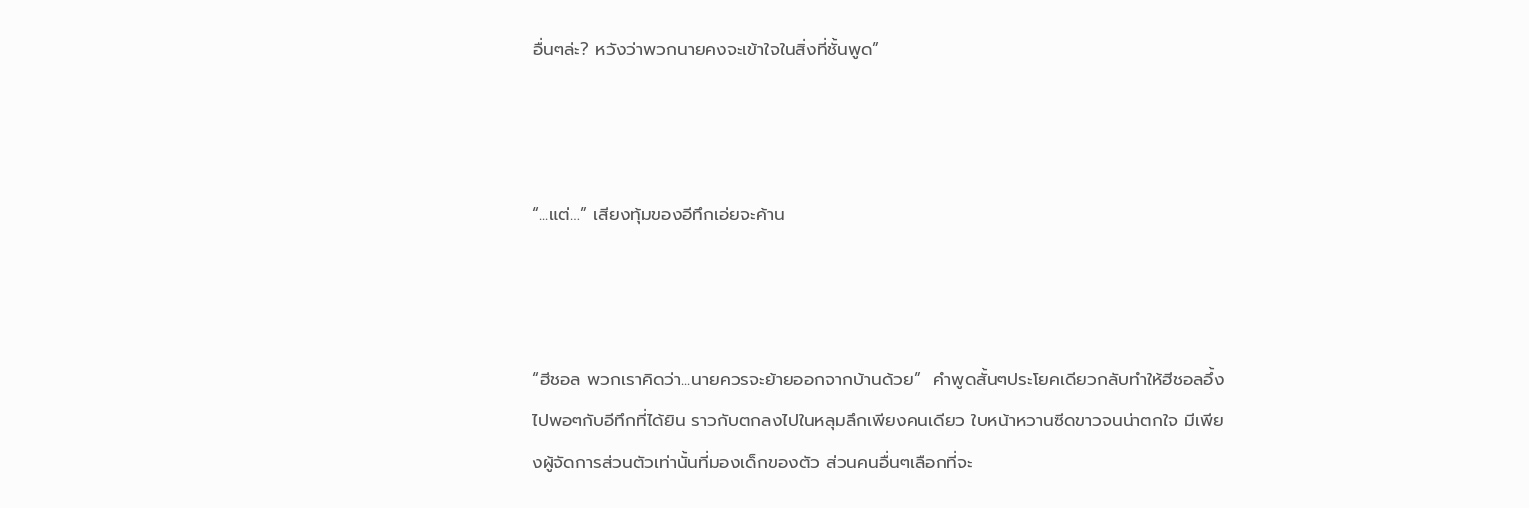อื่นๆล่ะ? หวังว่าพวกนายคงจะเข้าใจในสิ่งที่ชั้นพูด”



“...แต่…” เสียงทุ้มของอีทึกเอ่ยจะค้าน



“ฮีชอล พวกเราคิดว่า...นายควรจะย้ายออกจากบ้านด้วย”  คำพูดสั้นๆประโยคเดียวกลับทำให้ฮีชอลอึ้งไปพอๆกับอีทึกที่ได้ยิน ราวกับตกลงไปในหลุมลึกเพียงคนเดียว ใบหน้าหวานซีดขาวจนน่าตกใจ มีเพียงผู้จัดการส่วนตัวเท่านั้นที่มองเด็กของตัว ส่วนคนอื่นๆเลือกที่จะ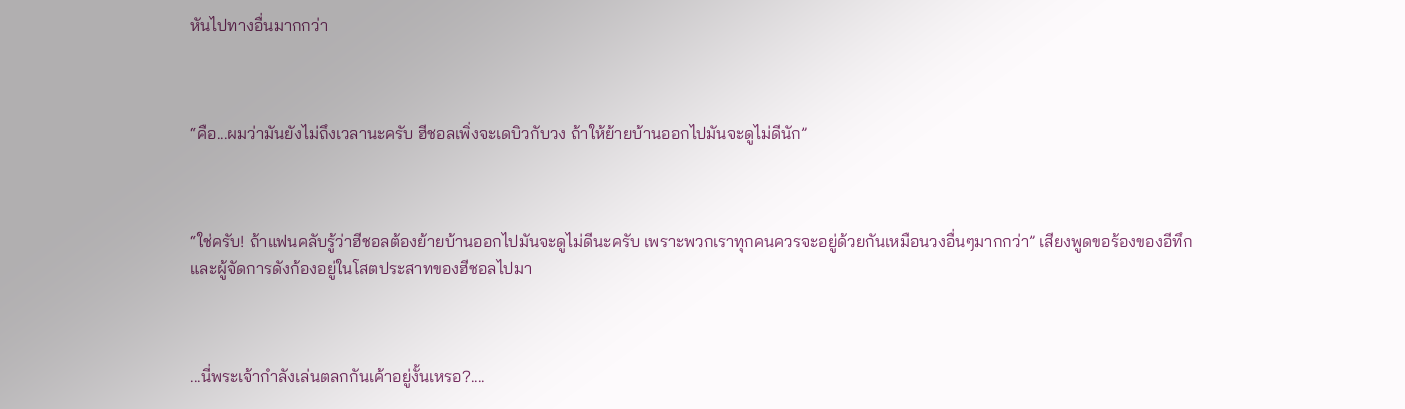หันไปทางอื่นมากกว่า



“คือ...ผมว่ามันยังไม่ถึงเวลานะครับ ฮีชอลเพิ่งจะเดบิวกับวง ถ้าให้ย้ายบ้านออกไปมันจะดูไม่ดีนัก”



“ใช่ครับ! ถ้าแฟนคลับรู้ว่าฮีชอลต้องย้ายบ้านออกไปมันจะดูไม่ดีนะครับ เพราะพวกเราทุกคนควรจะอยู่ด้วยกันเหมือนวงอื่นๆมากกว่า” เสียงพูดขอร้องของอีทึกและผู้จัดการดังก้องอยู่ในโสตประสาทของฮีชอลไปมา



...นี่พระเจ้ากำลังเล่นตลกกันเค้าอยู่งั้นเหรอ?....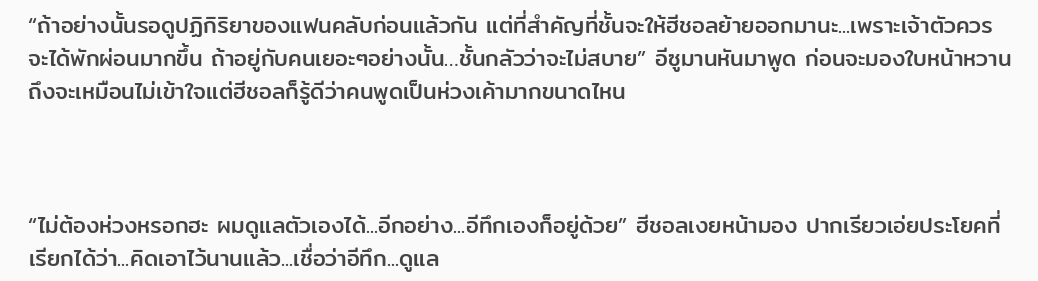“ถ้าอย่างนั้นรอดูปฏิกิริยาของแฟนคลับก่อนแล้วกัน แต่ที่สำคัญที่ชั้นจะให้ฮีชอลย้ายออกมานะ...เพราะเจ้าตัวควรจะได้พักผ่อนมากขึ้น ถ้าอยู่กับคนเยอะๆอย่างนั้น…ชั้นกลัวว่าจะไม่สบาย” อีซูมานหันมาพูด ก่อนจะมองใบหน้าหวาน ถึงจะเหมือนไม่เข้าใจแต่ฮีชอลก็รู้ดีว่าคนพูดเป็นห่วงเค้ามากขนาดไหน



“ไม่ต้องห่วงหรอกฮะ ผมดูแลตัวเองได้...อีกอย่าง...อีทึกเองก็อยู่ด้วย” ฮีชอลเงยหน้ามอง ปากเรียวเอ่ยประโยคที่เรียกได้ว่า...คิดเอาไว้นานแล้ว...เชื่อว่าอีทึก...ดูแล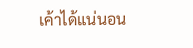เค้าได้แน่นอน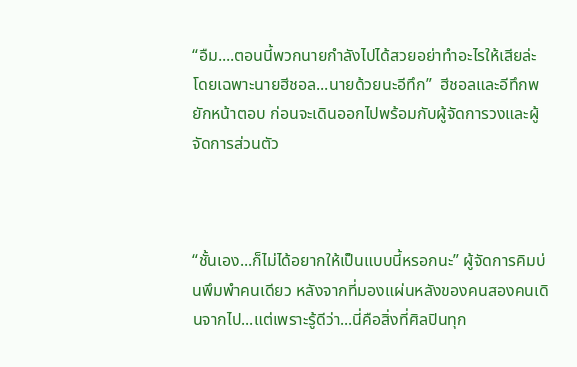“อืม....ตอนนี้พวกนายกำลังไปได้สวยอย่าทำอะไรให้เสียล่ะ โดยเฉพาะนายฮีชอล...นายด้วยนะอีทึก”  ฮีชอลและอีทึกพยักหน้าตอบ ก่อนจะเดินออกไปพร้อมกับผู้จัดการวงและผู้จัดการส่วนตัว



“ชั้นเอง...ก็ไม่ได้อยากให้เป็นแบบนี้หรอกนะ” ผู้จัดการคิมบ่นพึมพำคนเดียว หลังจากที่มองแผ่นหลังของคนสองคนเดินจากไป...แต่เพราะรู้ดีว่า...นี่คือสิ่งที่ศิลปินทุก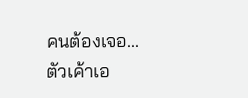คนต้องเจอ...ตัวเค้าเอ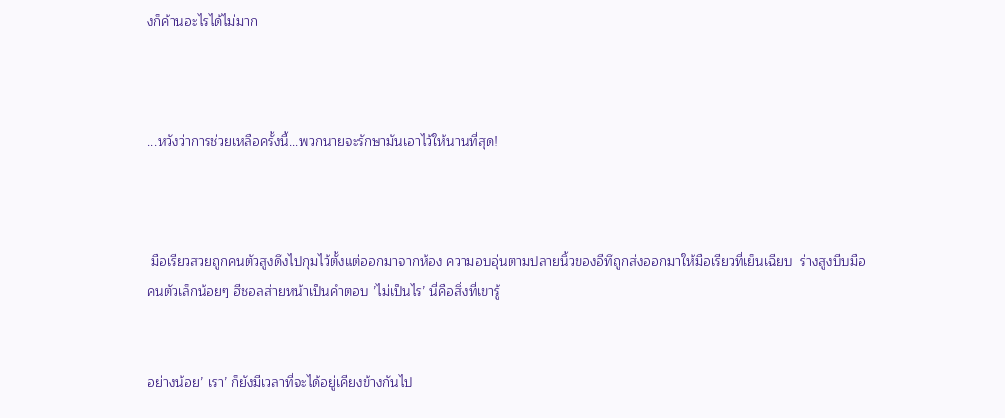งก็ค้านอะไรได้ไม่มาก



...หวังว่าการช่วยเหลือครั้งนี้...พวกนายจะรักษามันเอาไว้ให้นานที่สุด!



 มือเรียวสวยถูกคนตัวสูงดึงไปกุมไว้ตั้งแต่ออกมาจากห้อง ความอบอุ่นตามปลายนิ้วของอีทึถูกส่งออกมาให้มือเรียวที่เย็นเฉียบ  ร่างสูงบีบมือคนตัวเล็กน้อยๆ ฮีชอลส่ายหน้าเป็นคำตอบ ’ไม่เป็นไร’ นี่คือสิ่งที่เขารู้


อย่างน้อย’ เรา’ ก็ยังมีเวลาที่จะได้อยู่เคียงข้างกันไป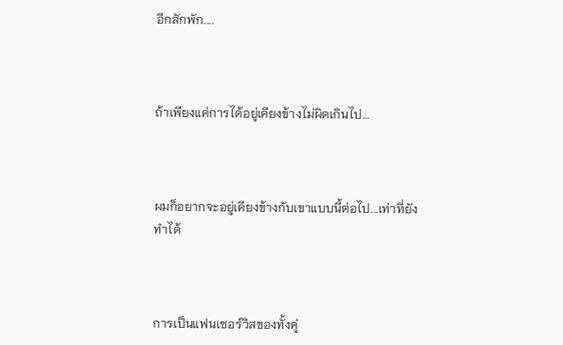อีกสักพัก....



ถ้าเพียงแค่การได้อยู่เคียงข้างไม่ผิดเกินไป…



ผมก็อยากจะอยู่เคียงข้างกับเขาแบบนี้ต่อไป...เท่าที่ยังทำได้



การเป็นแฟนเซอร์วิสของทั้งคู่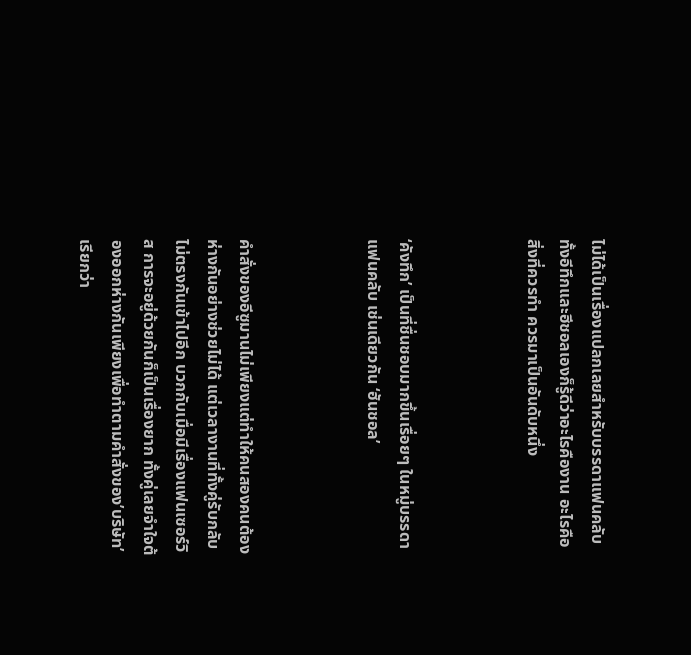ไม่ได้เป็นเรื่องแปลกเลยสำหรับบรรดาแฟนคลับ ทั้งอีทึกและฮีชอลเองก็รู้ดีว่าอะไรคืองาน อะไรคือสิ่งที่ควรทำ ควรมาเป็นอันดับหนึ่ง



‘คังทึก’ เป็นที่ชื่นชอบมากขึ้นเรื่อยๆ ในหมู่บรรดาแฟนคลับ เช่นเดียวกัน ‘ฮันชอล’



คำสั่งของอีซูมานไม่เพียงแต่ทำให้คนสองคนต้องห่างกันอย่างช่วยไม่ได้ แต่เวลางานที่ทั้งคู่รับกลับไม่ตรงกันเข้าไปอีก บวกกับเมื่อมีเรื่องแฟนเซอร์วิส การจะอยู่ด้วยกันก็เป็นเรื่องยาก ทั้งคู่เลยจำใจต้องออกห่างกันเพียงเพื่อทำตามคำสั่งของ’บริษัท’ เรียกว่า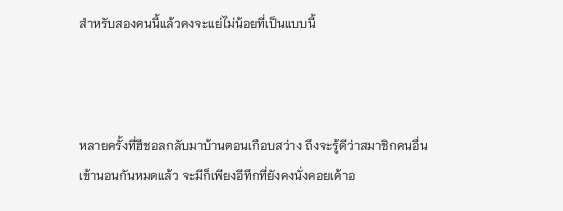สำหรับสองคนนี้แล้วคงจะแย่ไม่น้อยที่เป็นแบบนี้



หลายครั้งที่ฮีชอลกลับมาบ้านตอนเกือบสว่าง ถึงจะรู้ดีว่าสมาชิกคนอื่นเข้านอนกันหมดแล้ว จะมีก็เพียงอีทึกที่ยังคงนั่งคอยเค้าอ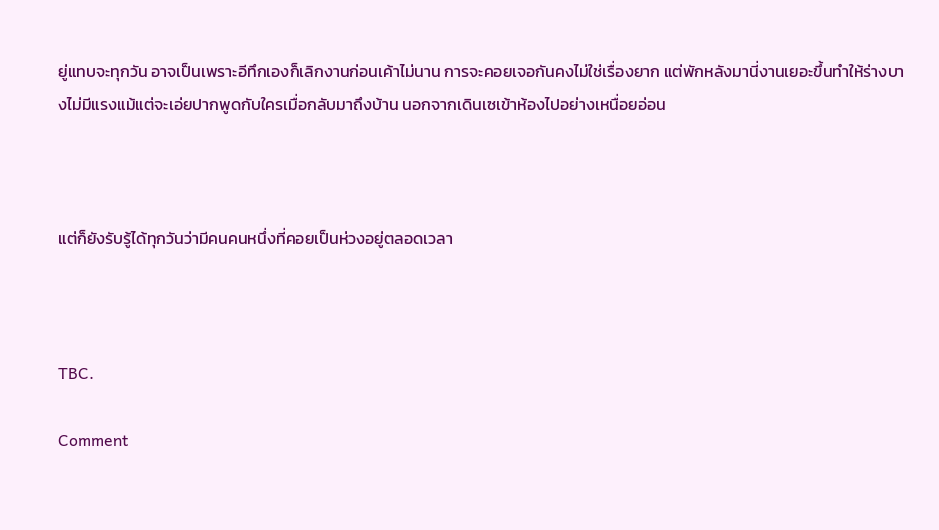ยู่แทบจะทุกวัน อาจเป็นเพราะอีทึกเองก็เลิกงานก่อนเค้าไม่นาน การจะคอยเจอกันคงไม่ใช่เรื่องยาก แต่พักหลังมานี่งานเยอะขึ้นทำให้ร่างบางไม่มีแรงแม้แต่จะเอ่ยปากพูดกับใครเมื่อกลับมาถึงบ้าน นอกจากเดินเซเข้าห้องไปอย่างเหนื่อยอ่อน



แต่ก็ยังรับรู้ได้ทุกวันว่ามีคนคนหนึ่งที่คอยเป็นห่วงอยู่ตลอดเวลา



TBC.

Comment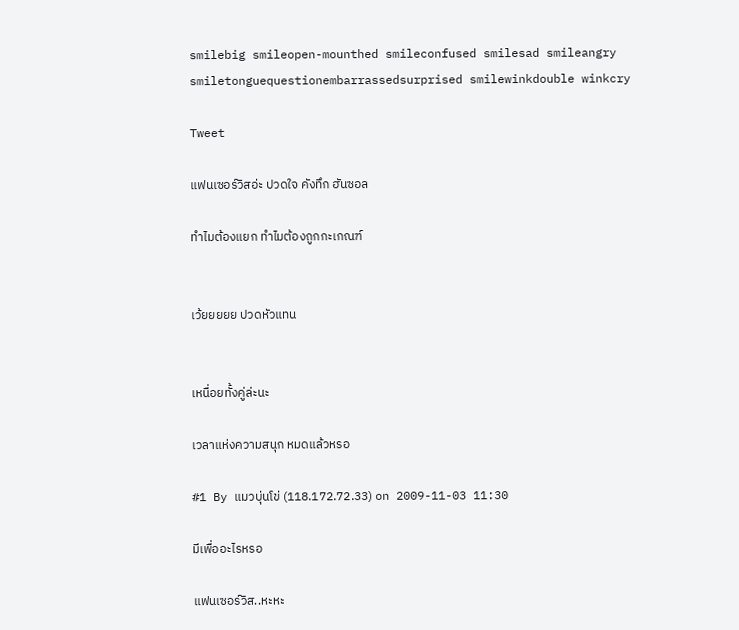smilebig smileopen-mounthed smileconfused smilesad smileangry smiletonguequestionembarrassedsurprised smilewinkdouble winkcry

Tweet

แฟนเซอร์วิสอ่ะ ปวดใจ คังทึก ฮันซอล

ทำไมต้องแยก ทำไมต้องถูกกะเกณฑ์


เว้ยยยยย ปวดหัวแทน


เหนื่อยทั้งคู่ล่ะนะ

เวลาแห่งความสนุก หมดแล้วหรอ

#1 By แมวบุ่นโข่ (118.172.72.33) on 2009-11-03 11:30

มีเพื่ออะไรหรอ

แฟนเซอร์วิส..หะหะ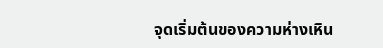จุดเริ่มต้นของความห่างเหิน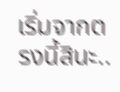เริ่มจากตรงนี้สินะ..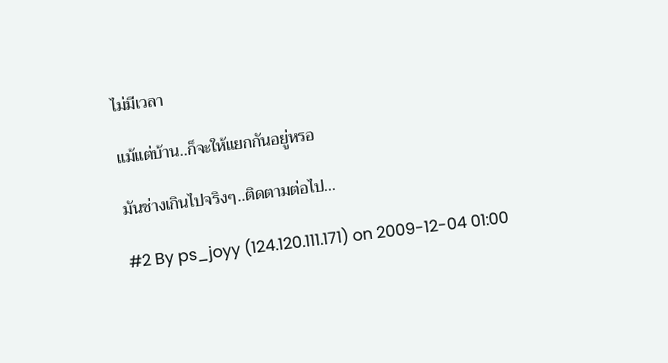ไม่มีเวลา

แม้แต่บ้าน..ก็จะให้แยกกันอยู่หรอ

มันช่างเกินไปจริงๆ..ติดตามต่อไป...

#2 By ps_joyy (124.120.111.171) on 2009-12-04 01:00